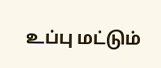உப்பு மட்டும்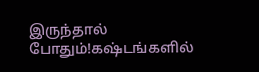இருந்தால் போதும்!கஷ்டங்களில்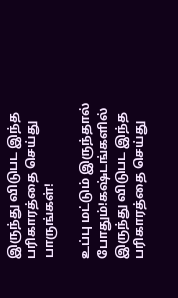இருந்து விடுபட இந்த பரிகாரத்தை செய்து பாருங்கள்!

உப்பு மட்டும் இருந்தால் போதும்!கஷ்டங்களில் இருந்து விடுபட இந்த பரிகாரத்தை செய்து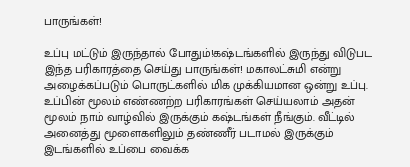பாருங்கள்!

உப்பு மட்டும் இருந்தால் போதும்!கஷ்டங்களில் இருந்து விடுபட இந்த பரிகாரத்தை செய்து பாருங்கள்! மகாலட்சுமி என்று அழைக்கப்படும் பொருட்களில் மிக முக்கியமான ஒன்று உப்பு. உப்பின் மூலம் எண்ணற்ற பரிகாரங்கள் செய்யலாம் அதன் மூலம் நாம் வாழ்வில் இருக்கும் கஷ்டங்கள் நீங்கும். வீட்டில் அனைத்து மூளைகளிலும் தண்ணீர் படாமல் இருக்கும் இடங்களில் உப்பை வைக்க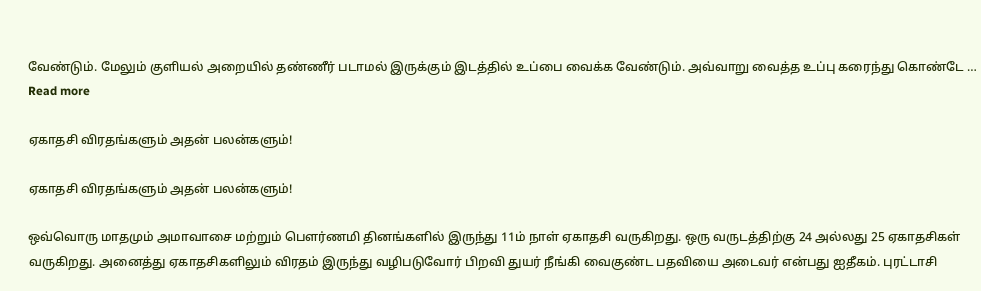வேண்டும். மேலும் குளியல் அறையில் தண்ணீர் படாமல் இருக்கும் இடத்தில் உப்பை வைக்க வேண்டும். அவ்வாறு வைத்த உப்பு கரைந்து கொண்டே … Read more

ஏகாதசி விரதங்களும் அதன் பலன்களும்!

ஏகாதசி விரதங்களும் அதன் பலன்களும்!

ஒவ்வொரு மாதமும் அமாவாசை மற்றும் பௌர்ணமி தினங்களில் இருந்து 11ம் நாள் ஏகாதசி வருகிறது. ஒரு வருடத்திற்கு 24 அல்லது 25 ஏகாதசிகள் வருகிறது. அனைத்து ஏகாதசிகளிலும் விரதம் இருந்து வழிபடுவோர் பிறவி துயர் நீங்கி வைகுண்ட பதவியை அடைவர் என்பது ஐதீகம். புரட்டாசி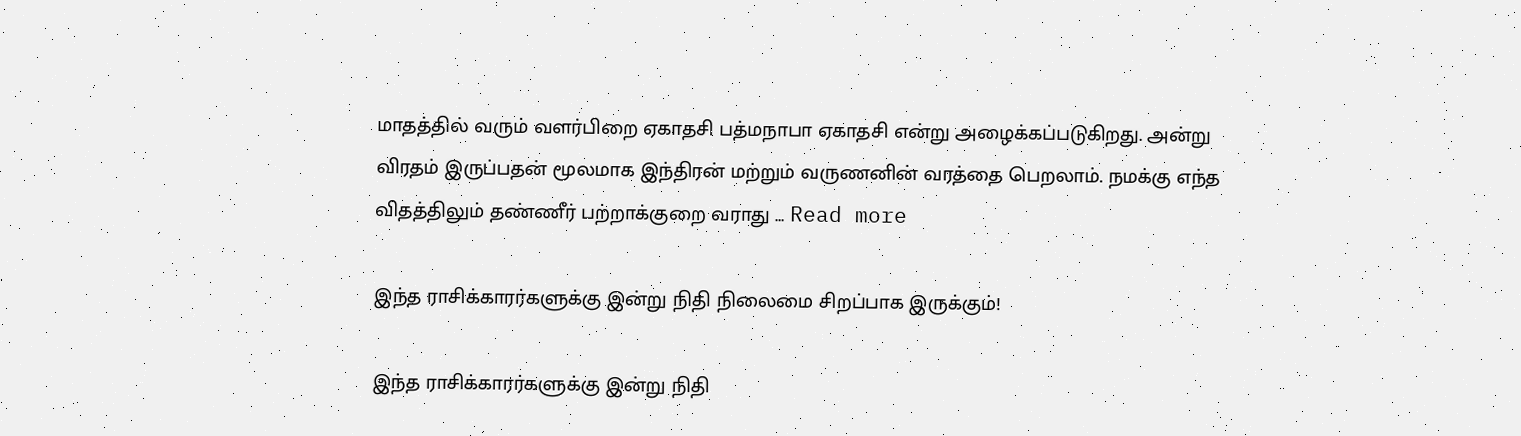மாதத்தில் வரும் வளர்பிறை ஏகாதசி பத்மநாபா ஏகாதசி என்று அழைக்கப்படுகிறது. அன்று விரதம் இருப்பதன் மூலமாக இந்திரன் மற்றும் வருணனின் வரத்தை பெறலாம். நமக்கு எந்த விதத்திலும் தண்ணீர் பற்றாக்குறை வராது … Read more

இந்த ராசிக்காரர்களுக்கு இன்று நிதி நிலைமை சிறப்பாக இருக்கும்!

இந்த ராசிக்காரர்களுக்கு இன்று நிதி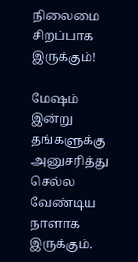நிலைமை சிறப்பாக இருக்கும்!

மேஷம் இன்று தங்களுக்கு அனுசரித்து செல்ல வேண்டிய நாளாக இருக்கும்.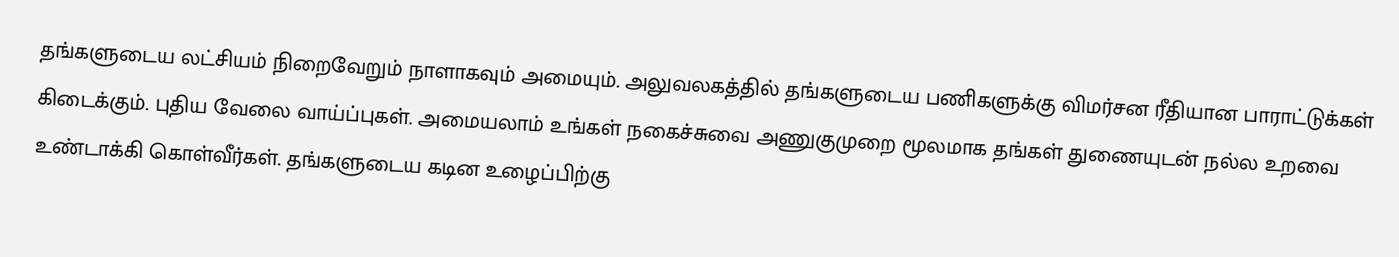தங்களுடைய லட்சியம் நிறைவேறும் நாளாகவும் அமையும். அலுவலகத்தில் தங்களுடைய பணிகளுக்கு விமர்சன ரீதியான பாராட்டுக்கள் கிடைக்கும். புதிய வேலை வாய்ப்புகள். அமையலாம் உங்கள் நகைச்சுவை அணுகுமுறை மூலமாக தங்கள் துணையுடன் நல்ல உறவை உண்டாக்கி கொள்வீர்கள். தங்களுடைய கடின உழைப்பிற்கு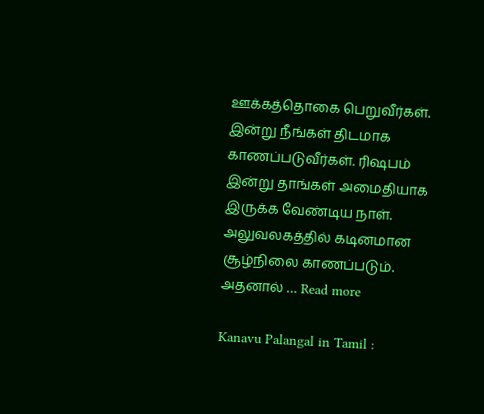ஊக்கத்தொகை பெறுவீர்கள். இன்று நீங்கள் திடமாக காணப்படுவீர்கள். ரிஷபம் இன்று தாங்கள் அமைதியாக இருக்க வேண்டிய நாள். அலுவலகத்தில் கடினமான சூழ்நிலை காணப்படும். அதனால் … Read more

Kanavu Palangal in Tamil :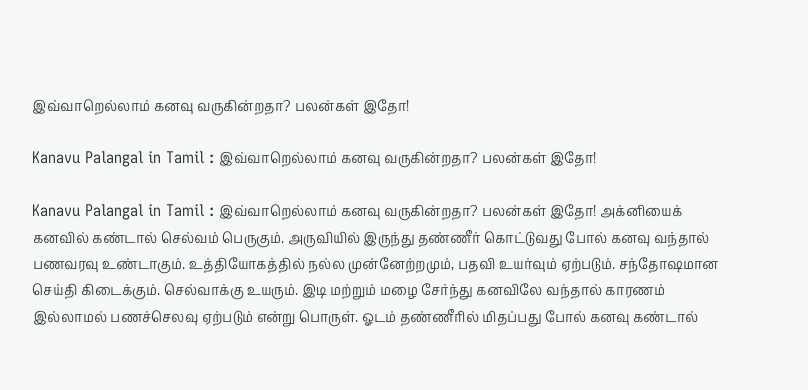இவ்வாறெல்லாம் கனவு வருகின்றதா? பலன்கள் இதோ!

Kanavu Palangal in Tamil : இவ்வாறெல்லாம் கனவு வருகின்றதா? பலன்கள் இதோ!

Kanavu Palangal in Tamil : இவ்வாறெல்லாம் கனவு வருகின்றதா? பலன்கள் இதோ! அக்னியைக் கனவில் கண்டால் செல்வம் பெருகும். அருவியில் இருந்து தண்ணீர் கொட்டுவது போல் கனவு வந்தால் பணவரவு உண்டாகும். உத்தியோகத்தில் நல்ல முன்னேற்றமும், பதவி உயர்வும் ஏற்படும். சந்தோஷமான செய்தி கிடைக்கும். செல்வாக்கு உயரும். இடி மற்றும் மழை சேர்ந்து கனவிலே வந்தால் காரணம் இல்லாமல் பணச்செலவு ஏற்படும் என்று பொருள். ஓடம் தண்ணீரில் மிதப்பது போல் கனவு கண்டால்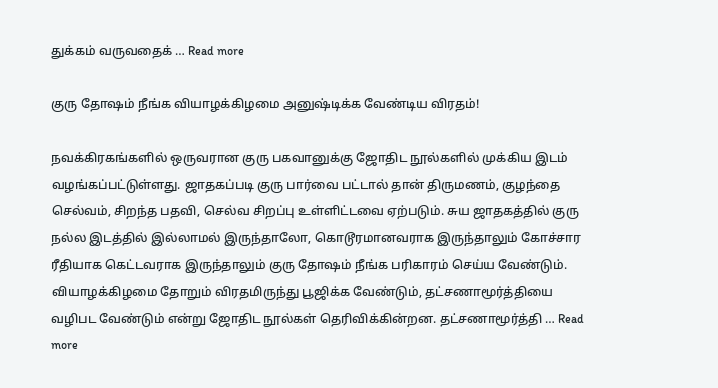துக்கம் வருவதைக் … Read more

குரு தோஷம் நீங்க வியாழக்கிழமை அனுஷ்டிக்க வேண்டிய விரதம்!

நவக்கிரகங்களில் ஒருவரான குரு பகவானுக்கு ஜோதிட நூல்களில் முக்கிய இடம் வழங்கப்பட்டுள்ளது. ஜாதகப்படி குரு பார்வை பட்டால் தான் திருமணம், குழந்தை செல்வம், சிறந்த பதவி, செல்வ சிறப்பு உள்ளிட்டவை ஏற்படும். சுய ஜாதகத்தில் குரு நல்ல இடத்தில் இல்லாமல் இருந்தாலோ, கொடூரமானவராக இருந்தாலும் கோச்சார ரீதியாக கெட்டவராக இருந்தாலும் குரு தோஷம் நீங்க பரிகாரம் செய்ய வேண்டும். வியாழக்கிழமை தோறும் விரதமிருந்து பூஜிக்க வேண்டும், தட்சணாமூர்த்தியை வழிபட வேண்டும் என்று ஜோதிட நூல்கள் தெரிவிக்கின்றன. தட்சணாமூர்த்தி … Read more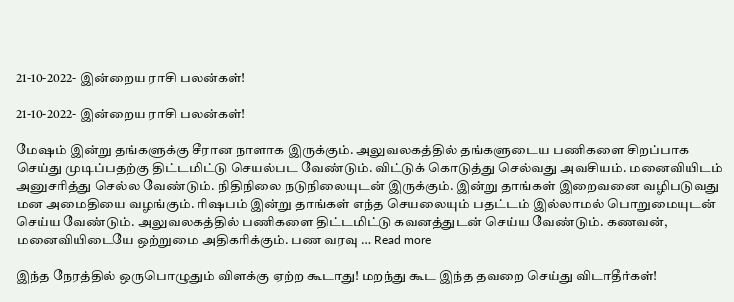21-10-2022- இன்றைய ராசி பலன்கள்!

21-10-2022- இன்றைய ராசி பலன்கள்!

மேஷம் இன்று தங்களுக்கு சீரான நாளாக இருக்கும். அலுவலகத்தில் தங்களுடைய பணிகளை சிறப்பாக செய்து முடிப்பதற்கு திட்டமிட்டு செயல்பட வேண்டும். விட்டுக் கொடுத்து செல்வது அவசியம். மனைவியிடம் அனுசரித்து செல்ல வேண்டும். நிதிநிலை நடுநிலையுடன் இருக்கும். இன்று தாங்கள் இறைவனை வழிபடுவது மன அமைதியை வழங்கும். ரிஷபம் இன்று தாங்கள் எந்த செயலையும் பதட்டம் இல்லாமல் பொறுமையுடன் செய்ய வேண்டும். அலுவலகத்தில் பணிகளை திட்டமிட்டு கவனத்துடன் செய்ய வேண்டும். கணவன், மனைவியிடையே ஒற்றுமை அதிகரிக்கும். பண வரவு … Read more

இந்த நேரத்தில் ஒருபொழுதும் விளக்கு ஏற்ற கூடாது! மறந்து கூட இந்த தவறை செய்து விடாதீர்கள்!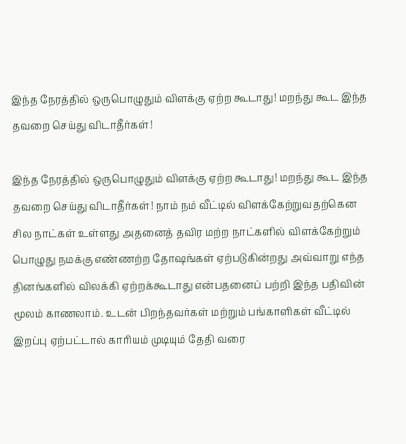இந்த நேரத்தில் ஒருபொழுதும் விளக்கு ஏற்ற கூடாது! மறந்து கூட இந்த தவறை செய்து விடாதீர்கள்!

இந்த நேரத்தில் ஒருபொழுதும் விளக்கு ஏற்ற கூடாது! மறந்து கூட இந்த தவறை செய்து விடாதீர்கள்! நாம் நம் வீட்டில் விளக்கேற்றுவதற்கென சில நாட்கள் உள்ளது அதனைத் தவிர மற்ற நாட்களில் விளக்கேற்றும் பொழுது நமக்கு எண்ணற்ற தோஷங்கள் ஏற்படுகின்றது அவ்வாறு எந்த தினங்களில் விலக்கி ஏற்றக்கூடாது என்பதனைப் பற்றி இந்த பதிவின் மூலம் காணலாம். உடன் பிறந்தவர்கள் மற்றும் பங்காளிகள் வீட்டில் இறப்பு ஏற்பட்டால் காரியம் முடியும் தேதி வரை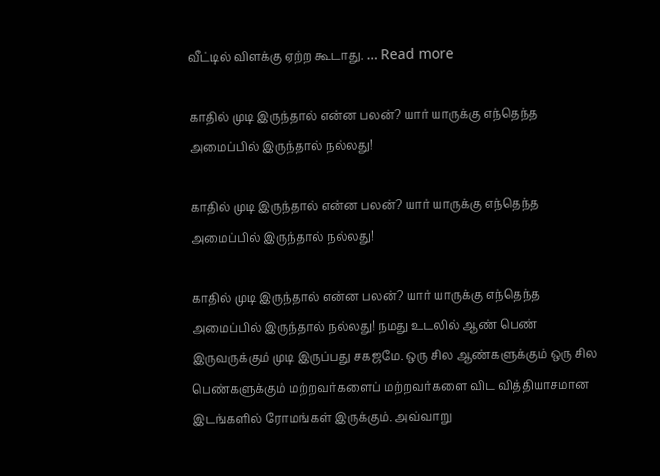வீட்டில் விளக்கு ஏற்ற கூடாது. … Read more

காதில் முடி இருந்தால் என்ன பலன்? யார் யாருக்கு எந்தெந்த அமைப்பில் இருந்தால் நல்லது!

காதில் முடி இருந்தால் என்ன பலன்? யார் யாருக்கு எந்தெந்த அமைப்பில் இருந்தால் நல்லது!

காதில் முடி இருந்தால் என்ன பலன்? யார் யாருக்கு எந்தெந்த அமைப்பில் இருந்தால் நல்லது! நமது உடலில் ஆண் பெண் இருவருக்கும் முடி இருப்பது சகஜமே. ஒரு சில ஆண்களுக்கும் ஒரு சில பெண்களுக்கும் மற்றவர்களைப் மற்றவர்களை விட வித்தியாசமான இடங்களில் ரோமங்கள் இருக்கும். அவ்வாறு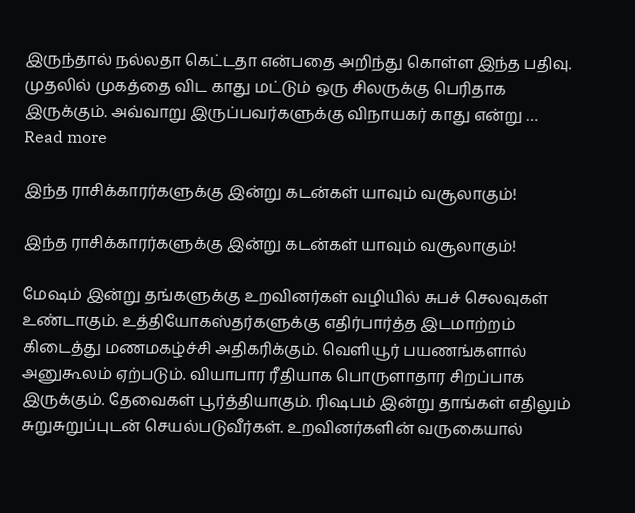இருந்தால் நல்லதா கெட்டதா என்பதை அறிந்து கொள்ள இந்த பதிவு. முதலில் முகத்தை விட காது மட்டும் ஒரு சிலருக்கு பெரிதாக இருக்கும். அவ்வாறு இருப்பவர்களுக்கு விநாயகர் காது என்று … Read more

இந்த ராசிக்காரர்களுக்கு இன்று கடன்கள் யாவும் வசூலாகும்!

இந்த ராசிக்காரர்களுக்கு இன்று கடன்கள் யாவும் வசூலாகும்!

மேஷம் இன்று தங்களுக்கு உறவினர்கள் வழியில் சுபச் செலவுகள் உண்டாகும். உத்தியோகஸ்தர்களுக்கு எதிர்பார்த்த இடமாற்றம் கிடைத்து மணமகழ்ச்சி அதிகரிக்கும். வெளியூர் பயணங்களால் அனுகூலம் ஏற்படும். வியாபார ரீதியாக பொருளாதார சிறப்பாக இருக்கும். தேவைகள் பூர்த்தியாகும். ரிஷபம் இன்று தாங்கள் எதிலும் சுறுசுறுப்புடன் செயல்படுவீர்கள். உறவினர்களின் வருகையால்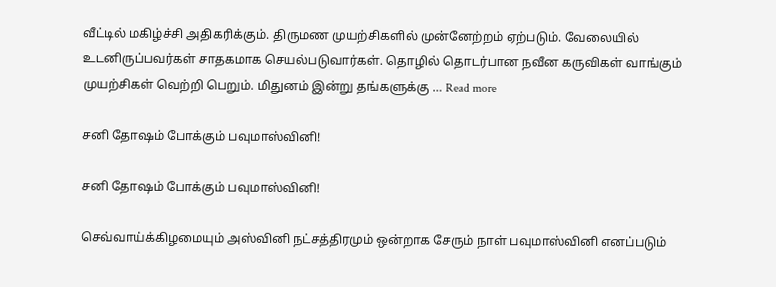வீட்டில் மகிழ்ச்சி அதிகரிக்கும். திருமண முயற்சிகளில் முன்னேற்றம் ஏற்படும். வேலையில் உடனிருப்பவர்கள் சாதகமாக செயல்படுவார்கள். தொழில் தொடர்பான நவீன கருவிகள் வாங்கும் முயற்சிகள் வெற்றி பெறும். மிதுனம் இன்று தங்களுக்கு … Read more

சனி தோஷம் போக்கும் பவுமாஸ்வினி!

சனி தோஷம் போக்கும் பவுமாஸ்வினி!

செவ்வாய்க்கிழமையும் அஸ்வினி நட்சத்திரமும் ஒன்றாக சேரும் நாள் பவுமாஸ்வினி எனப்படும்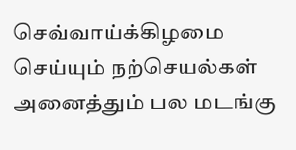செவ்வாய்க்கிழமை செய்யும் நற்செயல்கள் அனைத்தும் பல மடங்கு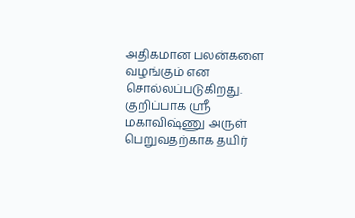அதிகமான பலன்களை வழங்கும் என சொல்லப்படுகிறது. குறிப்பாக ஸ்ரீ மகாவிஷ்ணு அருள் பெறுவதற்காக தயிர்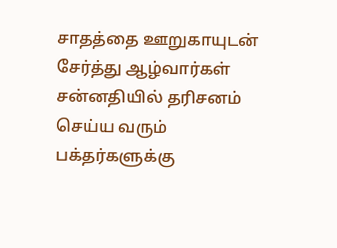சாதத்தை ஊறுகாயுடன் சேர்த்து ஆழ்வார்கள் சன்னதியில் தரிசனம் செய்ய வரும் பக்தர்களுக்கு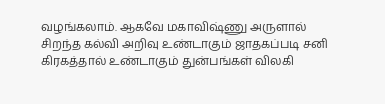வழங்கலாம். ஆகவே மகாவிஷ்ணு அருளால் சிறந்த கல்வி அறிவு உண்டாகும் ஜாதகப்படி சனி கிரகத்தால் உண்டாகும் துன்பங்கள் விலகி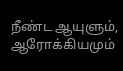நீண்ட ஆயுளும், ஆரோக்கியமும்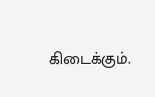கிடைக்கும்.